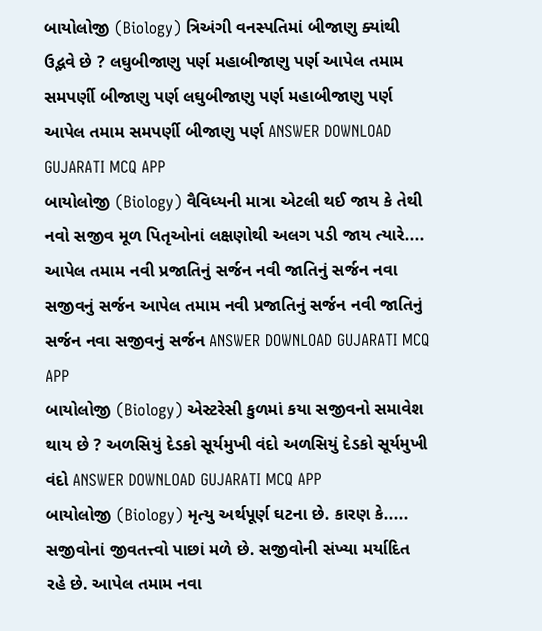બાયોલોજી (Biology) ત્રિઅંગી વનસ્પતિમાં બીજાણુ ક્યાંથી ઉદ્ભવે છે ? લઘુબીજાણુ પર્ણ મહાબીજાણુ પર્ણ આપેલ તમામ સમપર્ણી બીજાણુ પર્ણ લઘુબીજાણુ પર્ણ મહાબીજાણુ પર્ણ આપેલ તમામ સમપર્ણી બીજાણુ પર્ણ ANSWER DOWNLOAD GUJARATI MCQ APP
બાયોલોજી (Biology) વૈવિધ્યની માત્રા એટલી થઈ જાય કે તેથી નવો સજીવ મૂળ પિતૃઓનાં લક્ષણોથી અલગ પડી જાય ત્યારે.... આપેલ તમામ નવી પ્રજાતિનું સર્જન નવી જાતિનું સર્જન નવા સજીવનું સર્જન આપેલ તમામ નવી પ્રજાતિનું સર્જન નવી જાતિનું સર્જન નવા સજીવનું સર્જન ANSWER DOWNLOAD GUJARATI MCQ APP
બાયોલોજી (Biology) એસ્ટરેસી કુળમાં કયા સજીવનો સમાવેશ થાય છે ? અળસિયું દેડકો સૂર્યમુખી વંદો અળસિયું દેડકો સૂર્યમુખી વંદો ANSWER DOWNLOAD GUJARATI MCQ APP
બાયોલોજી (Biology) મૃત્યુ અર્થપૂર્ણ ઘટના છે. કારણ કે..... સજીવોનાં જીવતત્ત્વો પાછાં મળે છે. સજીવોની સંખ્યા મર્યાદિત રહે છે. આપેલ તમામ નવા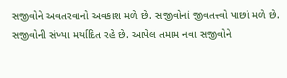સજીવોને અવતરવાનો અવકાશ મળે છે. સજીવોનાં જીવતત્ત્વો પાછાં મળે છે. સજીવોની સંખ્યા મર્યાદિત રહે છે. આપેલ તમામ નવા સજીવોને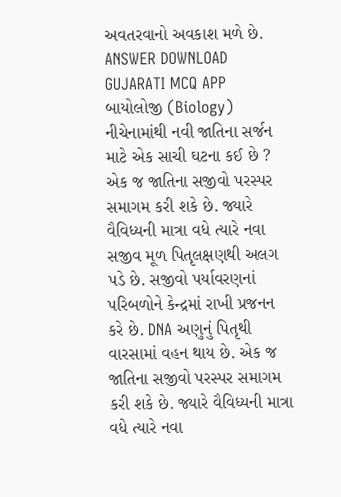અવતરવાનો અવકાશ મળે છે. ANSWER DOWNLOAD GUJARATI MCQ APP
બાયોલોજી (Biology) નીચેનામાંથી નવી જાતિના સર્જન માટે એક સાચી ઘટના કઈ છે ? એક જ જાતિના સજીવો પરસ્પર સમાગમ કરી શકે છે. જ્યારે વૈવિધ્યની માત્રા વધે ત્યારે નવા સજીવ મૂળ પિતૃલક્ષણથી અલગ પડે છે. સજીવો પર્યાવરણનાં પરિબળોને કેન્દ્રમાં રાખી પ્રજનન કરે છે. DNA અણુનું પિતૃથી વારસામાં વહન થાય છે. એક જ જાતિના સજીવો પરસ્પર સમાગમ કરી શકે છે. જ્યારે વૈવિધ્યની માત્રા વધે ત્યારે નવા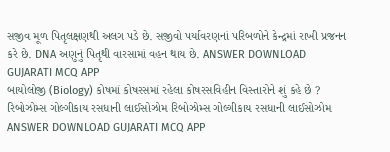સજીવ મૂળ પિતૃલક્ષણથી અલગ પડે છે. સજીવો પર્યાવરણનાં પરિબળોને કેન્દ્રમાં રાખી પ્રજનન કરે છે. DNA અણુનું પિતૃથી વારસામાં વહન થાય છે. ANSWER DOWNLOAD GUJARATI MCQ APP
બાયોલોજી (Biology) કોષમાં કોષરસમાં રહેલા કોષરસવિહીન વિસ્તારોને શું કહે છે ? રિબોઝોમ્સ ગોલ્ગીકાય રસધાની લાઈસોઝોમ રિબોઝોમ્સ ગોલ્ગીકાય રસધાની લાઈસોઝોમ ANSWER DOWNLOAD GUJARATI MCQ APP